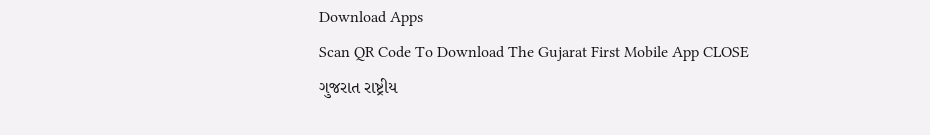Download Apps
Scan QR Code To Download The Gujarat First Mobile App CLOSE
ગુજરાત રાષ્ટ્રીય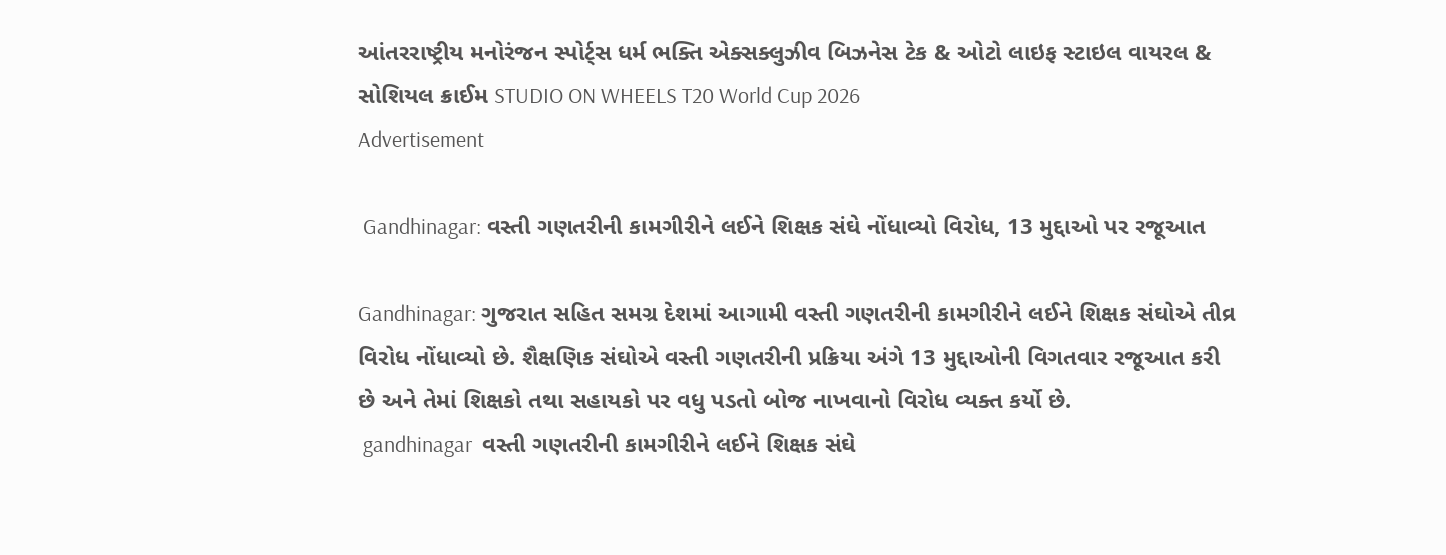આંતરરાષ્ટ્રીય મનોરંજન સ્પોર્ટ્સ ધર્મ ભક્તિ એક્સક્લુઝીવ બિઝનેસ ટેક & ઓટો લાઇફ સ્ટાઇલ વાયરલ & સોશિયલ ક્રાઈમ STUDIO ON WHEELS T20 World Cup 2026
Advertisement

 Gandhinagar: વસ્તી ગણતરીની કામગીરીને લઈને શિક્ષક સંઘે નોંધાવ્યો વિરોધ, 13 મુદ્દાઓ પર રજૂઆત

Gandhinagar: ગુજરાત સહિત સમગ્ર દેશમાં આગામી વસ્તી ગણતરીની કામગીરીને લઈને શિક્ષક સંઘોએ તીવ્ર વિરોધ નોંધાવ્યો છે. શૈક્ષણિક સંઘોએ વસ્તી ગણતરીની પ્રક્રિયા અંગે 13 મુદ્દાઓની વિગતવાર રજૂઆત કરી છે અને તેમાં શિક્ષકો તથા સહાયકો પર વધુ પડતો બોજ નાખવાનો વિરોધ વ્યક્ત કર્યો છે.
 gandhinagar  વસ્તી ગણતરીની કામગીરીને લઈને શિક્ષક સંઘે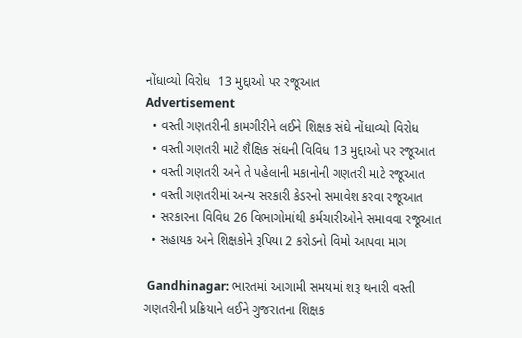નોંધાવ્યો વિરોધ  13 મુદ્દાઓ પર રજૂઆત
Advertisement
  • વસ્તી ગણતરીની કામગીરીને લઈને શિક્ષક સંઘે નોંધાવ્યો વિરોધ
  • વસ્તી ગણતરી માટે શૈક્ષિક સંઘની વિવિધ 13 મુદ્દાઓ પર રજૂઆત
  • વસ્તી ગણતરી અને તે પહેલાની મકાનોની ગણતરી માટે રજૂઆત
  • વસ્તી ગણતરીમાં અન્ય સરકારી કેડરનો સમાવેશ કરવા રજૂઆત
  • સરકારના વિવિધ 26 વિભાગોમાંથી કર્મચારીઓને સમાવવા રજૂઆત
  • સહાયક અને શિક્ષકોને રૂપિયા 2 કરોડનો વિમો આપવા માગ

 Gandhinagar: ભારતમાં આગામી સમયમાં શરૂ થનારી વસ્તી ગણતરીની પ્રક્રિયાને લઈને ગુજરાતના શિક્ષક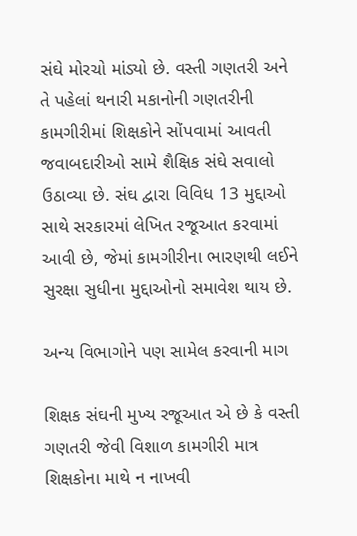સંઘે મોરચો માંડ્યો છે. વસ્તી ગણતરી અને તે પહેલાં થનારી મકાનોની ગણતરીની કામગીરીમાં શિક્ષકોને સોંપવામાં આવતી જવાબદારીઓ સામે શૈક્ષિક સંઘે સવાલો ઉઠાવ્યા છે. સંઘ દ્વારા વિવિધ 13 મુદ્દાઓ સાથે સરકારમાં લેખિત રજૂઆત કરવામાં આવી છે, જેમાં કામગીરીના ભારણથી લઈને સુરક્ષા સુધીના મુદ્દાઓનો સમાવેશ થાય છે.

અન્ય વિભાગોને પણ સામેલ કરવાની માગ

શિક્ષક સંઘની મુખ્ય રજૂઆત એ છે કે વસ્તી ગણતરી જેવી વિશાળ કામગીરી માત્ર શિક્ષકોના માથે ન નાખવી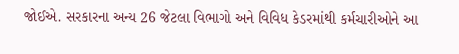જોઈએ. સરકારના અન્ય 26 જેટલા વિભાગો અને વિવિધ કેડરમાંથી કર્મચારીઓને આ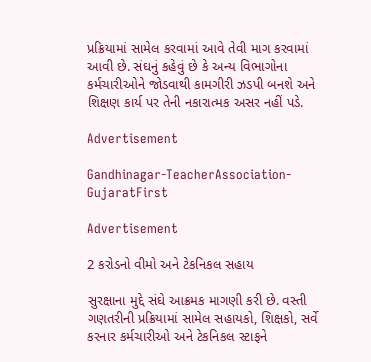પ્રક્રિયામાં સામેલ કરવામાં આવે તેવી માગ કરવામાં આવી છે. સંઘનું કહેવું છે કે અન્ય વિભાગોના કર્મચારીઓને જોડવાથી કામગીરી ઝડપી બનશે અને શિક્ષણ કાર્ય પર તેની નકારાત્મક અસર નહીં પડે.

Advertisement

Gandhinagar-TeacherAssociation-GujaratFirst

Advertisement

2 કરોડનો વીમો અને ટેકનિકલ સહાય

સુરક્ષાના મુદ્દે સંઘે આક્રમક માગણી કરી છે. વસ્તી ગણતરીની પ્રક્રિયામાં સામેલ સહાયકો, શિક્ષકો, સર્વે કરનાર કર્મચારીઓ અને ટેકનિકલ સ્ટાફને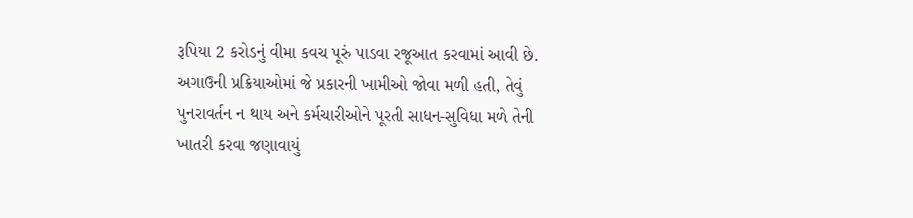રૂપિયા 2 કરોડનું વીમા કવચ પૂરું પાડવા રજૂઆત કરવામાં આવી છે. અગાઉની પ્રક્રિયાઓમાં જે પ્રકારની ખામીઓ જોવા મળી હતી, તેવું પુનરાવર્તન ન થાય અને કર્મચારીઓને પૂરતી સાધન-સુવિધા મળે તેની ખાતરી કરવા જણાવાયું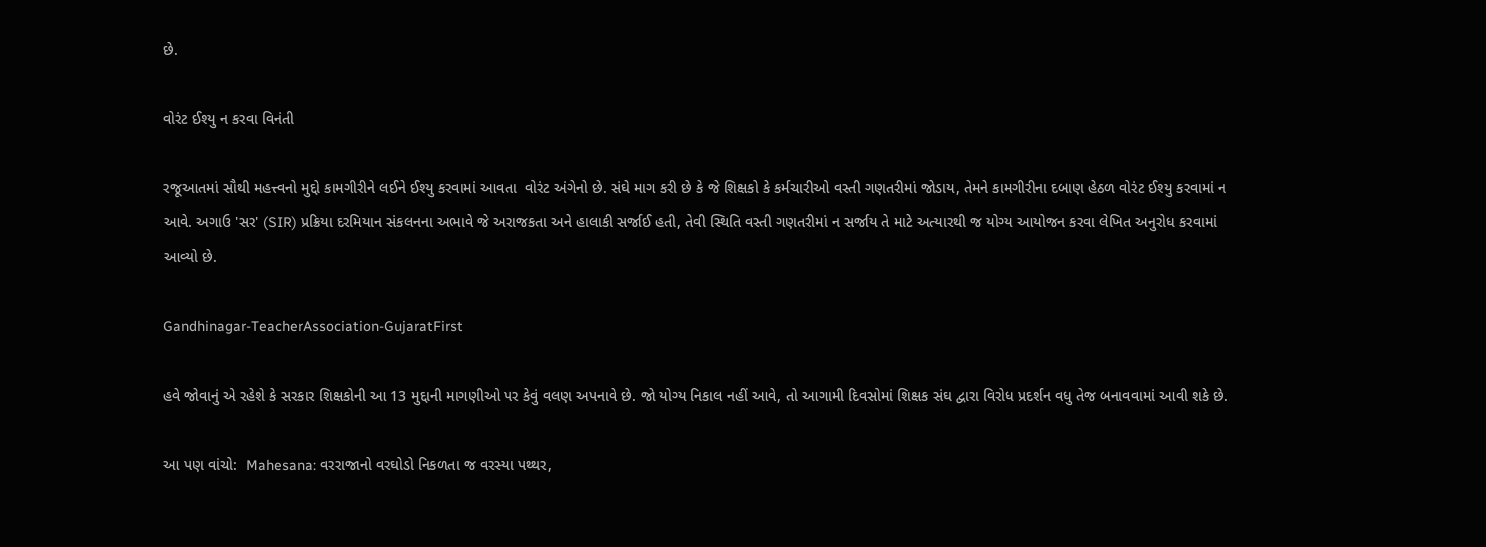છે.

વોરંટ ઈશ્યુ ન કરવા વિનંતી

રજૂઆતમાં સૌથી મહત્ત્વનો મુદ્દો કામગીરીને લઈને ઈશ્યુ કરવામાં આવતા  વોરંટ અંગેનો છે. સંઘે માગ કરી છે કે જે શિક્ષકો કે કર્મચારીઓ વસ્તી ગણતરીમાં જોડાય, તેમને કામગીરીના દબાણ હેઠળ વોરંટ ઈશ્યુ કરવામાં ન આવે. અગાઉ 'સર' (SIR) પ્રક્રિયા દરમિયાન સંકલનના અભાવે જે અરાજકતા અને હાલાકી સર્જાઈ હતી, તેવી સ્થિતિ વસ્તી ગણતરીમાં ન સર્જાય તે માટે અત્યારથી જ યોગ્ય આયોજન કરવા લેખિત અનુરોધ કરવામાં આવ્યો છે.

Gandhinagar-TeacherAssociation-GujaratFirst

હવે જોવાનું એ રહેશે કે સરકાર શિક્ષકોની આ 13 મુદ્દાની માગણીઓ પર કેવું વલણ અપનાવે છે. જો યોગ્ય નિકાલ નહીં આવે, તો આગામી દિવસોમાં શિક્ષક સંઘ દ્વારા વિરોધ પ્રદર્શન વધુ તેજ બનાવવામાં આવી શકે છે.

આ પણ વાંચો:  Mahesana: વરરાજાનો વરઘોડો નિકળતા જ વરસ્યા પથ્થર,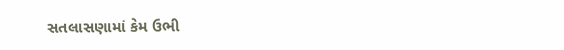સતલાસણામાં કેમ ઉભી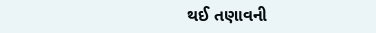થઈ તણાવની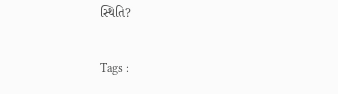સ્થિતિ?

Tags :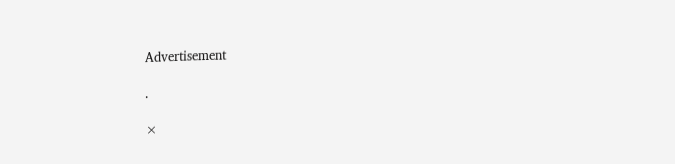Advertisement

.

×